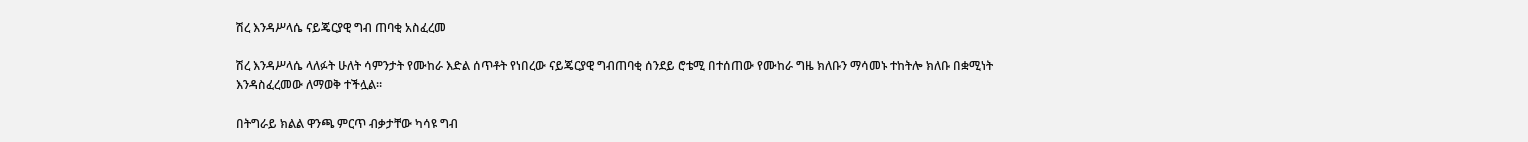ሽረ እንዳሥላሴ ናይጄርያዊ ግብ ጠባቂ አስፈረመ

ሽረ እንዳሥላሴ ላለፉት ሁለት ሳምንታት የሙከራ እድል ሰጥቶት የነበረው ናይጄርያዊ ግብጠባቂ ሰንደይ ሮቴሚ በተሰጠው የሙከራ ግዜ ክለቡን ማሳመኑ ተከትሎ ክለቡ በቋሚነት እንዳስፈረመው ለማወቅ ተችሏል።

በትግራይ ክልል ዋንጫ ምርጥ ብቃታቸው ካሳዩ ግብ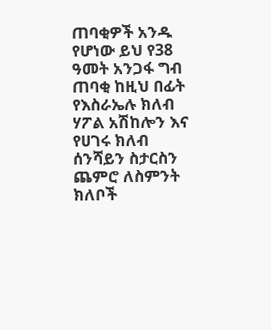ጠባቂዎች አንዱ የሆነው ይህ የ38 ዓመት አንጋፋ ግብ ጠባቂ ከዚህ በፊት የእስራኤሉ ክለብ ሃፖል አሽከሎን እና የሀገሩ ክለብ ሰንሻይን ስታርስን ጨምሮ ለስምንት ክለቦች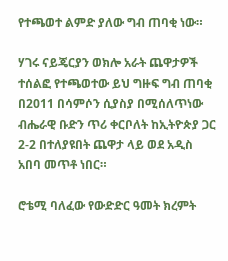የተጫወተ ልምድ ያለው ግብ ጠባቂ ነው።

ሃገሩ ናይጄርያን ወክሎ አራት ጨዋታዎች ተሰልፎ የተጫወተው ይህ ግዙፍ ግብ ጠባቂ በ2011 በሳምሶን ሲያስያ በሚሰለጥነው ብሔራዊ ቡድን ጥሪ ቀርቦለት ከኢትዮጵያ ጋር 2-2 በተለያዩበት ጨዋታ ላይ ወደ አዲስ አበባ መጥቶ ነበር።

ሮቴሚ ባለፈው የውድድር ዓመት ክረምት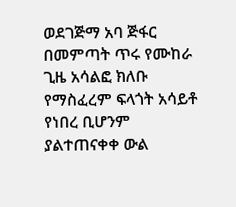ወደገጅማ አባ ጅፋር በመምጣት ጥሩ የሙከራ ጊዜ አሳልፎ ክለቡ የማስፈረም ፍላጎት አሳይቶ የነበረ ቢሆንም ያልተጠናቀቀ ውል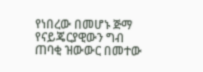የነበረው በመሆኑ ጅማ የናይጄርያዊውን ግብ ጠባቂ ዝውውር በመተው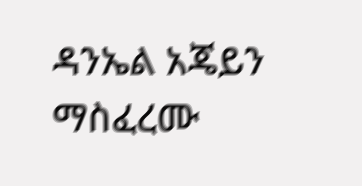ዳንኤል አጄይን ማስፈረሙ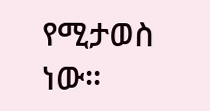የሚታወስ ነው።